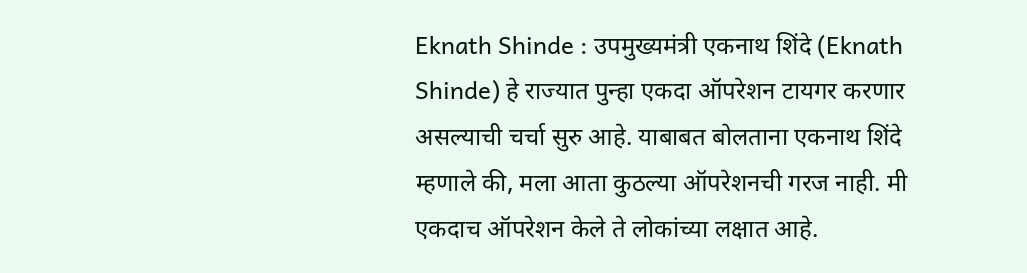Eknath Shinde : उपमुख्यमंत्री एकनाथ शिंदे (Eknath Shinde) हे राज्यात पुन्हा एकदा ऑपरेशन टायगर करणार असल्याची चर्चा सुरु आहे. याबाबत बोलताना एकनाथ शिंदे म्हणाले की, मला आता कुठल्या ऑपरेशनची गरज नाही. मी एकदाच ऑपरेशन केले ते लोकांच्या लक्षात आहे.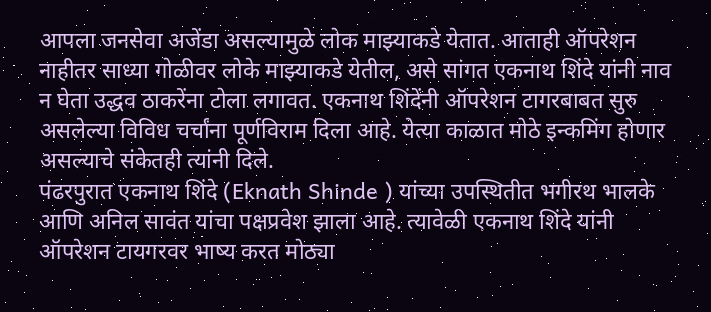आपला जनसेवा अजेंडा असल्यामुळे लोक माझ्याकडे येतात. आताही ऑपरेशन नाहीतर साध्या गोळीवर लोके माझ्याकडे येतील, असे सांगत एकनाथ शिंदे यांनी नाव न घेता उद्धव ठाकरेंना टोला लगावत. एकनाथ शिंदेंनी ऑपरेशन टागरबाबत सुरु असलेल्या विविध चर्चांना पूर्णविराम दिला आहे. येत्या काळात मोठे इन्कमिंग होणार असल्याचे संकेतही त्यांनी दिले.
पंढरपुरात एकनाथ शिंदे (Eknath Shinde ) यांच्या उपस्थितीत भगीरथ भालके आणि अनिल सावंत यांचा पक्षप्रवेश झाला आहे. त्यावेळी एकनाथ शिंदे यांनी ऑपरेशन टायगरवर भाष्य करत मोठ्या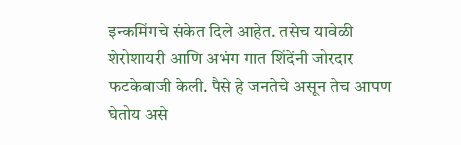इन्कमिंगचे संकेत दिले आहेत. तसेच यावेळी शेरोशायरी आणि अभंग गात शिंदेंनी जोरदार फटकेबाजी केली. पैसे हे जनतेचे असून तेच आपण घेतोय असे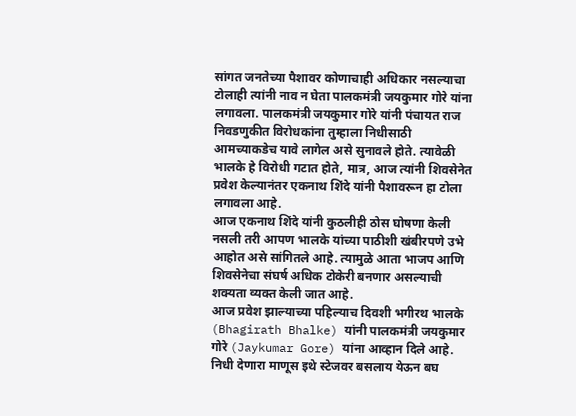सांगत जनतेच्या पैशावर कोणाचाही अधिकार नसल्याचा टोलाही त्यांनी नाव न घेता पालकमंत्री जयकुमार गोरे यांना लगावला. पालकमंत्री जयकुमार गोरे यांनी पंचायत राज निवडणुकीत विरोधकांना तुम्हाला निधीसाठी आमच्याकडेच यावे लागेल असे सुनावले होते. त्यावेळी भालके हे विरोधी गटात होते, मात्र, आज त्यांनी शिवसेनेत प्रवेश केल्यानंतर एकनाथ शिंदे यांनी पैशावरून हा टोला लगावला आहे.
आज एकनाथ शिंदे यांनी कुठलीही ठोस घोषणा केली नसली तरी आपण भालके यांच्या पाठीशी खंबीरपणे उभे आहोत असे सांगितले आहे. त्यामुळे आता भाजप आणि शिवसेनेचा संघर्ष अधिक टोकेरी बनणार असल्याची शक्यता व्यक्त केली जात आहे.
आज प्रवेश झाल्याच्या पहिल्याच दिवशी भगीरथ भालके (Bhagirath Bhalke) यांनी पालकमंत्री जयकुमार गोरे (Jaykumar Gore) यांना आव्हान दिले आहे. निधी देणारा माणूस इथे स्टेजवर बसलाय येऊन बघ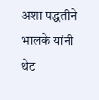अशा पद्धतीने भालके यांनी थेट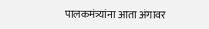पालकमंत्र्यांना आता अंगावर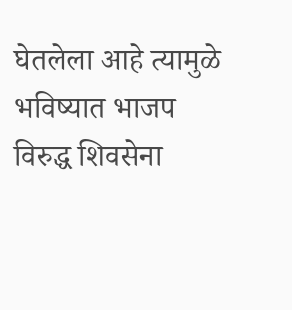घेतलेला आहे त्यामुळे भविष्यात भाजप विरुद्ध शिवसेना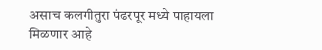असाच कलगीतुरा पंढरपूर मध्ये पाहायला मिळणार आहे